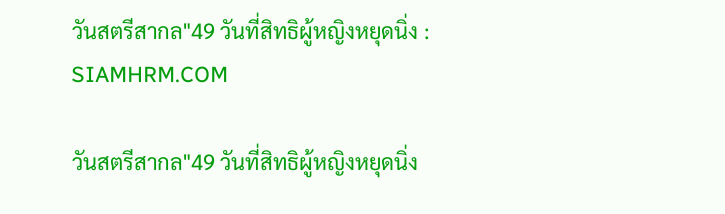วันสตรีสากล"49 วันที่สิทธิผู้หญิงหยุดนิ่ง : SIAMHRM.COM

วันสตรีสากล"49 วันที่สิทธิผู้หญิงหยุดนิ่ง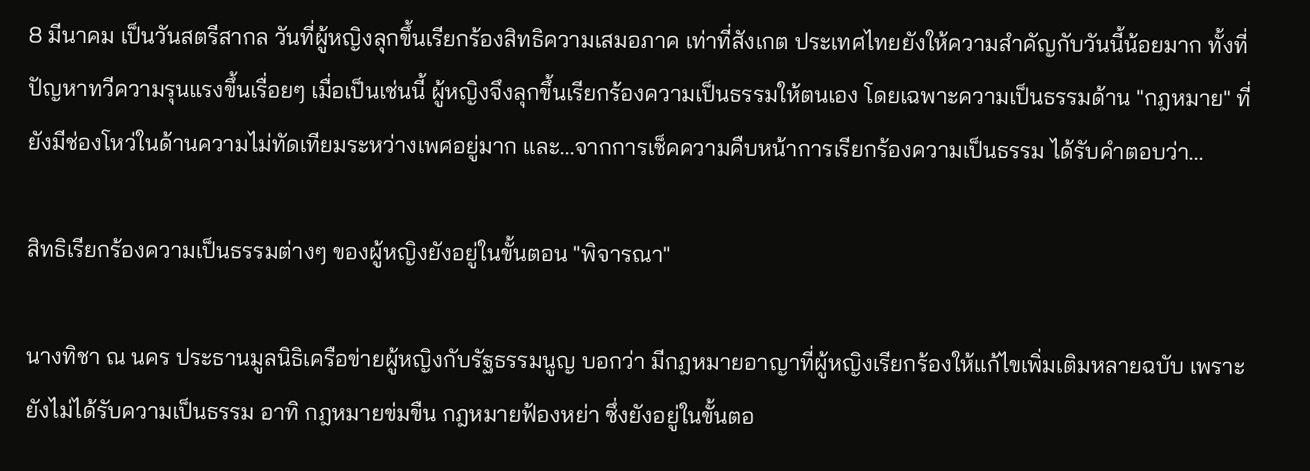8 มีนาคม เป็นวันสตรีสากล วันที่ผู้หญิงลุกขึ้นเรียกร้องสิทธิความเสมอภาค เท่าที่สังเกต ประเทศไทยยังให้ความสำคัญกับวันนี้น้อยมาก ทั้งที่ปัญหาทวีความรุนแรงขึ้นเรื่อยๆ เมื่อเป็นเช่นนี้ ผู้หญิงจึงลุกขึ้นเรียกร้องความเป็นธรรมให้ตนเอง โดยเฉพาะความเป็นธรรมด้าน "กฎหมาย" ที่ยังมีช่องโหว่ในด้านความไม่ทัดเทียมระหว่างเพศอยู่มาก และ...จากการเช็คความคืบหน้าการเรียกร้องความเป็นธรรม ได้รับคำตอบว่า...

สิทธิเรียกร้องความเป็นธรรมต่างๆ ของผู้หญิงยังอยู่ในขั้นตอน "พิจารณา"

นางทิชา ณ นคร ประธานมูลนิธิเครือข่ายผู้หญิงกับรัฐธรรมนูญ บอกว่า มีกฎหมายอาญาที่ผู้หญิงเรียกร้องให้แก้ไขเพิ่มเติมหลายฉบับ เพราะยังไม่ได้รับความเป็นธรรม อาทิ กฎหมายข่มขืน กฎหมายฟ้องหย่า ซึ่งยังอยู่ในขั้นตอ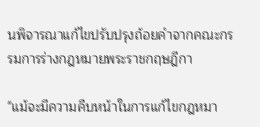นพิจารณาแก้ไขปรับปรุงถ้อยคำจากคณะกรรมการร่างกฎหมายพระราชกฤษฎีกา

"แม้จะมีความคืบหน้าในการแก้ไขกฎหมา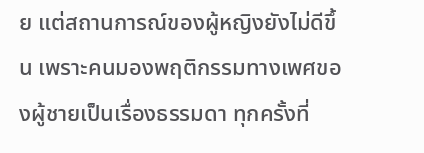ย แต่สถานการณ์ของผู้หญิงยังไม่ดีขึ้น เพราะคนมองพฤติกรรมทางเพศของผู้ชายเป็นเรื่องธรรมดา ทุกครั้งที่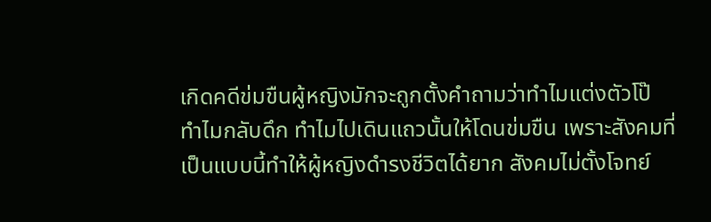เกิดคดีข่มขืนผู้หญิงมักจะถูกตั้งคำถามว่าทำไมแต่งตัวโป๊ ทำไมกลับดึก ทำไมไปเดินแถวนั้นให้โดนข่มขืน เพราะสังคมที่เป็นแบบนี้ทำให้ผู้หญิงดำรงชีวิตได้ยาก สังคมไม่ตั้งโจทย์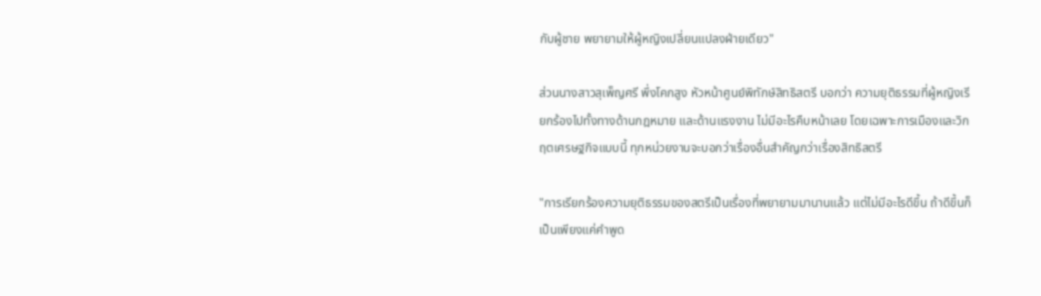กับผู้ชาย พยายามให้ผู้หญิงเปลี่ยนแปลงฝ่ายเดียว"

ส่วนนางสาวสุเพ็ญศรี พึ่งโคกสูง หัวหน้าศูนย์พิทักษ์สิทธิสตรี บอกว่า ความยุติธรรมที่ผู้หญิงเรียกร้องไปทั้งทางด้านกฎหมาย และด้านแรงงาน ไม่มีอะไรคืบหน้าเลย โดยเฉพาะการเมืองและวิกฤตเศรษฐกิจแบบนี้ ทุกหน่วยงานจะบอกว่าเรื่องอื่นสำคัญกว่าเรื่องสิทธิสตรี

"การเรียกร้องความยุติธรรมของสตรีเป็นเรื่องที่พยายามมานานแล้ว แต่ไม่มีอะไรดีขึ้น ถ้าดีขึ้นก็เป็นเพียงแค่คำพูด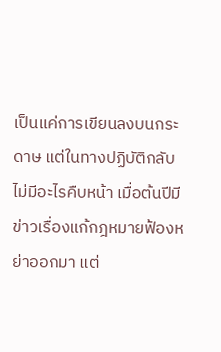เป็นแค่การเขียนลงบนกระดาษ แต่ในทางปฏิบัติกลับไม่มีอะไรคืบหน้า เมื่อต้นปีมีข่าวเรื่องแก้กฎหมายฟ้องหย่าออกมา แต่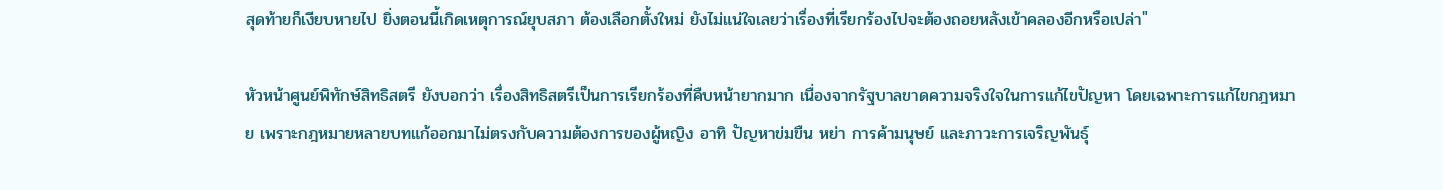สุดท้ายก็เงียบหายไป ยิ่งตอนนี้เกิดเหตุการณ์ยุบสภา ต้องเลือกตั้งใหม่ ยังไม่แน่ใจเลยว่าเรื่องที่เรียกร้องไปจะต้องถอยหลังเข้าคลองอีกหรือเปล่า"

หัวหน้าศูนย์พิทักษ์สิทธิสตรี ยังบอกว่า เรื่องสิทธิสตรีเป็นการเรียกร้องที่คืบหน้ายากมาก เนื่องจากรัฐบาลขาดความจริงใจในการแก้ไขปัญหา โดยเฉพาะการแก้ไขกฎหมาย เพราะกฎหมายหลายบทแก้ออกมาไม่ตรงกับความต้องการของผู้หญิง อาทิ ปัญหาข่มขืน หย่า การค้ามนุษย์ และภาวะการเจริญพันธุ์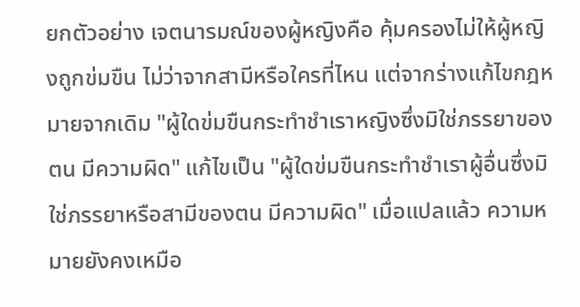ยกตัวอย่าง เจตนารมณ์ของผู้หญิงคือ คุ้มครองไม่ให้ผู้หญิงถูกข่มขืน ไม่ว่าจากสามีหรือใครที่ไหน แต่จากร่างแก้ไขกฎหมายจากเดิม "ผู้ใดข่มขืนกระทำชำเราหญิงซึ่งมิใช่ภรรยาของตน มีความผิด" แก้ไขเป็น "ผู้ใดข่มขืนกระทำชำเราผู้อื่นซึ่งมิใช่ภรรยาหรือสามีของตน มีความผิด" เมื่อแปลแล้ว ความหมายยังคงเหมือ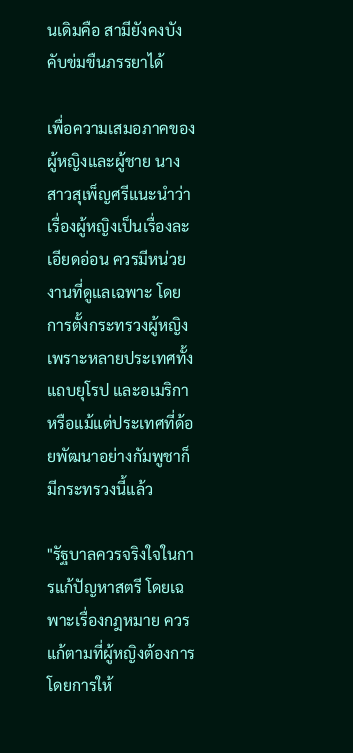นเดิมคือ สามียังคงบังคับข่มขืนภรรยาได้

เพื่อความเสมอภาคของผู้หญิงและผู้ชาย นางสาวสุเพ็ญศรีแนะนำว่า เรื่องผู้หญิงเป็นเรื่องละเอียดอ่อน ควรมีหน่วยงานที่ดูแลเฉพาะ โดยการตั้งกระทรวงผู้หญิง เพราะหลายประเทศทั้งแถบยุโรป และอเมริกา หรือแม้แต่ประเทศที่ด้อยพัฒนาอย่างกัมพูชาก็มีกระทรวงนี้แล้ว

"รัฐบาลควรจริงใจในการแก้ปัญหาสตรี โดยเฉพาะเรื่องกฎหมาย ควรแก้ตามที่ผู้หญิงต้องการ โดยการให้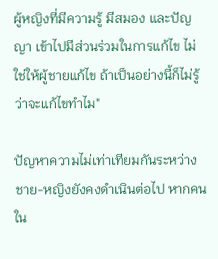ผู้หญิงที่มีความรู้ มีสมอง และปัญญา เข้าไปมีส่วนร่วมในการแก้ไข ไม่ใช่ให้ผู้ชายแก้ไข ถ้าเป็นอย่างนี้ก็ไม่รู้ว่าจะแก้ไขทำไม"

ปัญหาความไม่เท่าเทียมกันระหว่างชาย-หญิงยังคงดำเนินต่อไป หากคนใน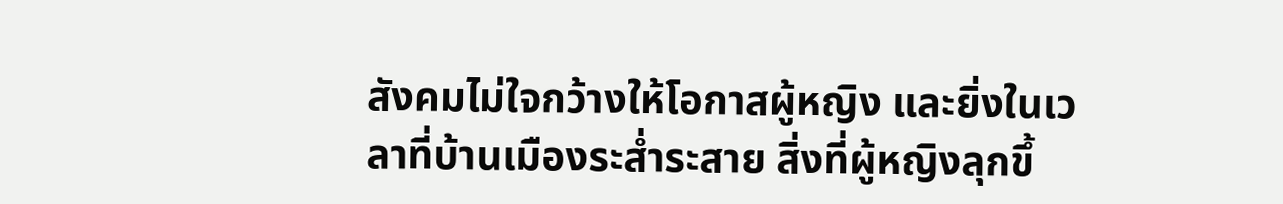สังคมไม่ใจกว้างให้โอกาสผู้หญิง และยิ่งในเวลาที่บ้านเมืองระส่ำระสาย สิ่งที่ผู้หญิงลุกขึ้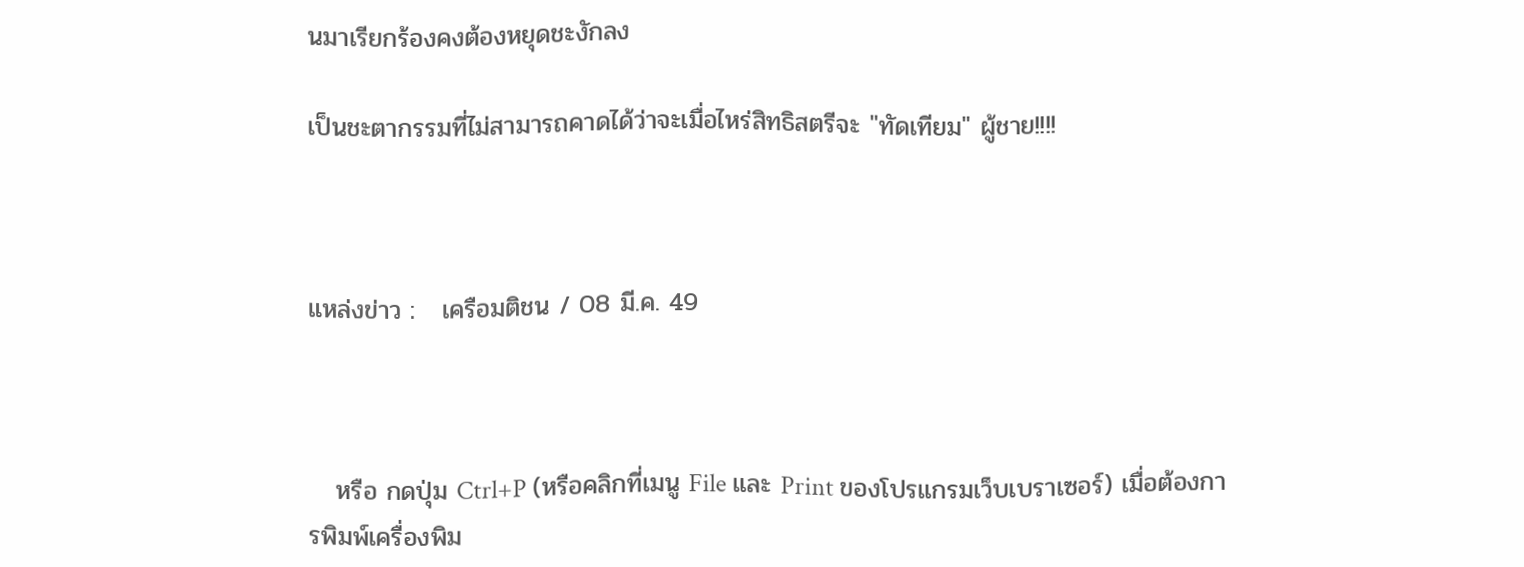นมาเรียกร้องคงต้องหยุดชะงักลง

เป็นชะตากรรมที่ไม่สามารถคาดได้ว่าจะเมื่อไหร่สิทธิสตรีจะ "ทัดเทียม" ผู้ชาย!!!!



แหล่งข่าว :   เครือมติชน / 08 มี.ค. 49



   หรือ กดปุ่ม Ctrl+P (หรือคลิกที่เมนู File และ Print ของโปรแกรมเว็บเบราเซอร์) เมื่อต้องการพิมพ์เครื่องพิม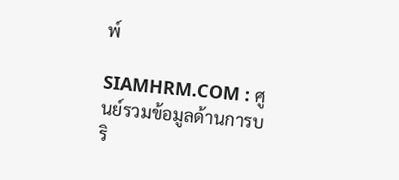พ์

SIAMHRM.COM : ศูนย์รวมข้อมูลด้านการบริ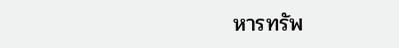หารทรัพ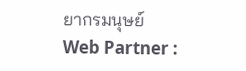ยากรมนุษย์
Web Partner :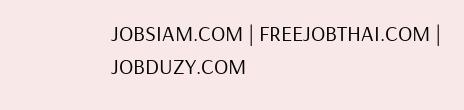JOBSIAM.COM | FREEJOBTHAI.COM | JOBDUZY.COM